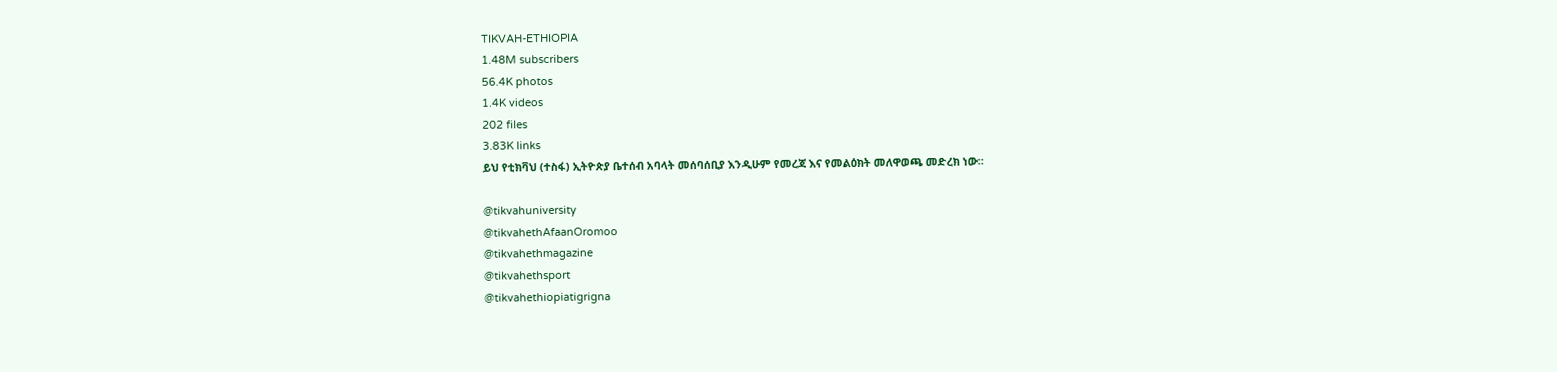TIKVAH-ETHIOPIA
1.48M subscribers
56.4K photos
1.4K videos
202 files
3.83K links
ይህ የቲክቫህ (ተስፋ) ኢትዮጵያ ቤተሰብ አባላት መሰባሰቢያ እንዲሁም የመረጃ እና የመልዕክት መለዋወጫ መድረክ ነው።

@tikvahuniversity
@tikvahethAfaanOromoo
@tikvahethmagazine
@tikvahethsport
@tikvahethiopiatigrigna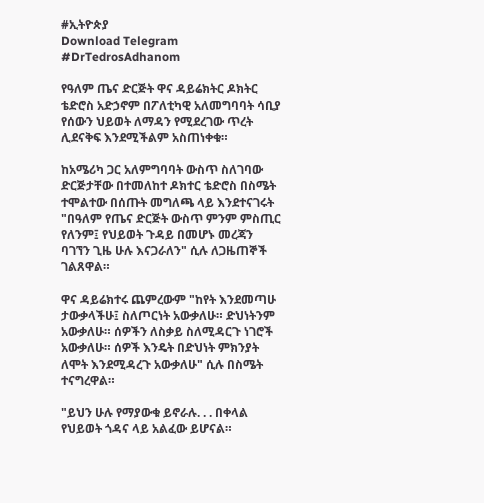#ኢትዮጵያ
Download Telegram
#DrTedrosAdhanom

የዓለም ጤና ድርጅት ዋና ዳይሬክትር ዶክትር ቴድሮስ አድኃኖም በፖለቲካዊ አለመግባባት ሳቢያ የሰውን ህይወት ለማዳን የሚደረገው ጥረት ሊደናቅፍ እንደሚችልም አስጠነቀቁ።

ከአሜሪካ ጋር አለምግባባት ውስጥ ስለገባው ድርጅታቸው በተመለከተ ዶክተር ቴድሮስ በስሜት ተሞልተው በሰጡት መግለጫ ላይ እንደተናገሩት "በዓለም የጤና ድርጅት ውስጥ ምንም ምስጢር የለንም፤ የህይወት ጉዳይ በመሆኑ መረጃን ባገኘን ጊዜ ሁሉ እናጋራለን" ሲሉ ለጋዜጠኞች ገልጸዋል።

ዋና ዳይሬክተሩ ጨምረውም "ከየት እንደመጣሁ ታውቃላችሁ፤ ስለጦርነት አውቃለሁ። ድህነትንም አውቃለሁ። ሰዎችን ለስቃይ ስለሚዳርጉ ነገሮች አውቃለሁ። ሰዎች እንዴት በድህነት ምክንያት ለሞት እንደሚዳረጉ አውቃለሁ" ሲሉ በስሜት ተናግረዋል።

"ይህን ሁሉ የማያውቁ ይኖራሉ. . . በቀላል የህይወት ጎዳና ላይ አልፈው ይሆናል።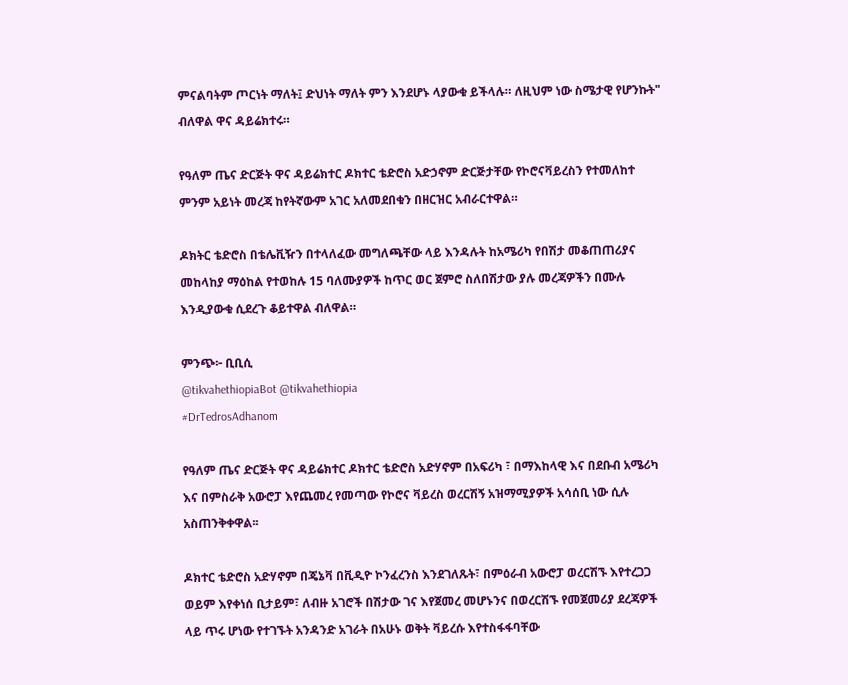ምናልባትም ጦርነት ማለት፤ ድህነት ማለት ምን እንደሆኑ ላያውቁ ይችላሉ። ለዚህም ነው ስሜታዊ የሆንኩት" ብለዋል ዋና ዳይሬክተሩ።

የዓለም ጤና ድርጅት ዋና ዳይሬክተር ዶክተር ቴድሮስ አድኃኖም ድርጅታቸው የኮሮናቫይረስን የተመለከተ ምንም አይነት መረጃ ከየትኛውም አገር አለመደበቁን በዘርዝር አብራርተዋል።

ዶክትር ቴድሮስ በቴሌቪዥን በተላለፈው መግለጫቸው ላይ እንዳሉት ከአሜሪካ የበሽታ መቆጠጠሪያና መከላከያ ማዕከል የተወከሉ 15 ባለሙያዎች ከጥር ወር ጀምሮ ስለበሽታው ያሉ መረጃዎችን በሙሉ እንዲያውቁ ሲደረጉ ቆይተዋል ብለዋል።

ምንጭ፦ ቢቢሲ
@tikvahethiopiaBot @tikvahethiopia
#DrTedrosAdhanom

የዓለም ጤና ድርጅት ዋና ዳይሬክተር ዶክተር ቴድሮስ አድሃኖም በአፍሪካ ፣ በማእከላዊ እና በደቡብ አሜሪካ እና በምስራቅ አውሮፓ እየጨመረ የመጣው የኮሮና ቫይረስ ወረርሽኝ አዝማሚያዎች አሳሰቢ ነው ሲሉ አስጠንቅቀዋል፡፡

ዶክተር ቴድሮስ አድሃኖም በጄኔቫ በቪዲዮ ኮንፈረንስ እንደገለጹት፣ በምዕራብ አውሮፓ ወረርሽኙ እየተረጋጋ ወይም እየቀነሰ ቢታይም፣ ለብዙ አገሮች በሽታው ገና እየጀመረ መሆኑንና በወረርሽኙ የመጀመሪያ ደረጃዎች ላይ ጥሩ ሆነው የተገኙት አንዳንድ አገራት በአሁኑ ወቅት ቫይረሱ እየተስፋፋባቸው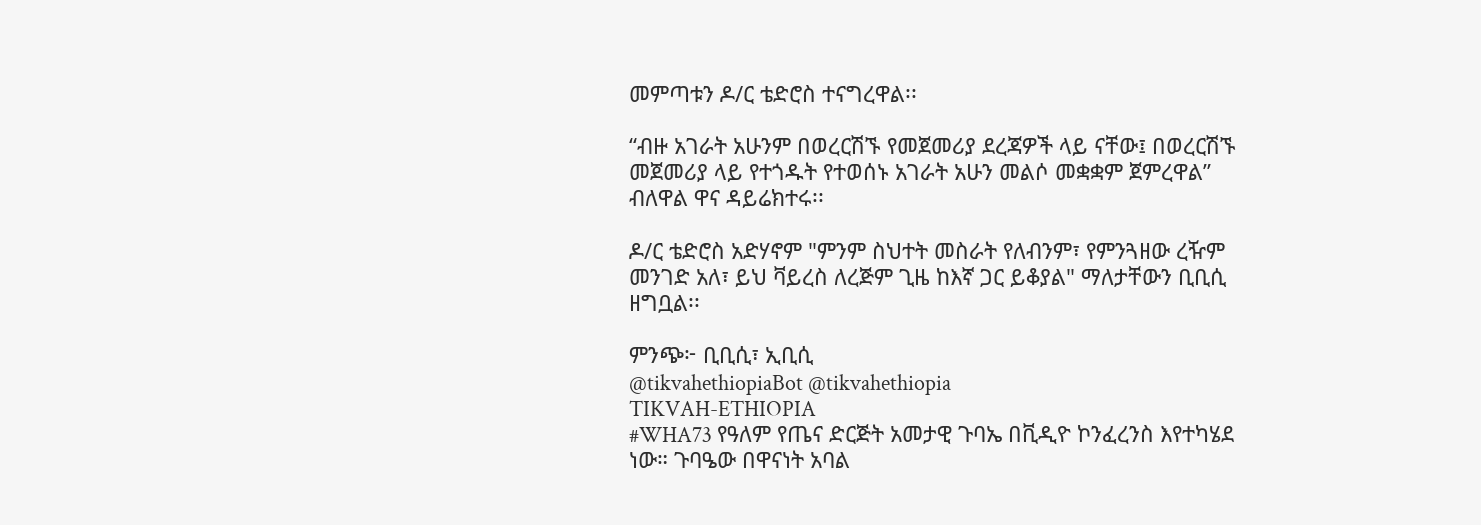መምጣቱን ዶ/ር ቴድሮስ ተናግረዋል፡፡

“ብዙ አገራት አሁንም በወረርሽኙ የመጀመሪያ ደረጃዎች ላይ ናቸው፤ በወረርሽኙ መጀመሪያ ላይ የተጎዱት የተወሰኑ አገራት አሁን መልሶ መቋቋም ጀምረዋል” ብለዋል ዋና ዳይሬክተሩ፡፡

ዶ/ር ቴድሮስ አድሃኖም "ምንም ስህተት መስራት የለብንም፣ የምንጓዘው ረዥም መንገድ አለ፣ ይህ ቫይረስ ለረጅም ጊዜ ከእኛ ጋር ይቆያል" ማለታቸውን ቢቢሲ ዘግቧል፡፡

ምንጭ፦ ቢቢሲ፣ ኢቢሲ
@tikvahethiopiaBot @tikvahethiopia
TIKVAH-ETHIOPIA
#WHA73 የዓለም የጤና ድርጅት አመታዊ ጉባኤ በቪዲዮ ኮንፈረንስ እየተካሄደ ነው። ጉባዔው በዋናነት አባል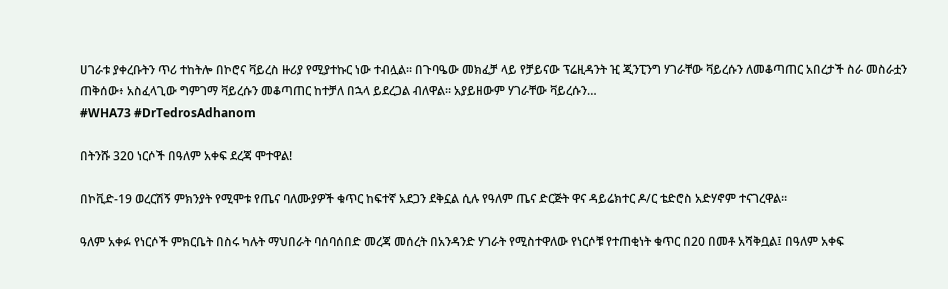ሀገራቱ ያቀረቡትን ጥሪ ተከትሎ በኮሮና ቫይረስ ዙሪያ የሚያተኩር ነው ተብሏል። በጉባዔው መክፈቻ ላይ የቻይናው ፕሬዚዳንት ዢ ጂንፒንግ ሃገራቸው ቫይረሱን ለመቆጣጠር አበረታች ስራ መስራቷን ጠቅሰው፥ አስፈላጊው ግምገማ ቫይረሱን መቆጣጠር ከተቻለ በኋላ ይደረጋል ብለዋል። አያይዘውም ሃገራቸው ቫይረሱን…
#WHA73 #DrTedrosAdhanom

በትንሹ 320 ነርሶች በዓለም አቀፍ ደረጃ ሞተዋል!

በኮቪድ-19 ወረርሽኝ ምክንያት የሚሞቱ የጤና ባለሙያዎች ቁጥር ከፍተኛ አደጋን ደቅኗል ሲሉ የዓለም ጤና ድርጅት ዋና ዳይሬክተር ዶ/ር ቴድሮስ አድሃኖም ተናገረዋል።

ዓለም አቀፉ የነርሶች ምክርቤት በስሩ ካሉት ማህበራት ባሰባሰበድ መረጃ መሰረት በአንዳንድ ሃገራት የሚስተዋለው የነርሶቹ የተጠቂነት ቁጥር በ20 በመቶ አሻቅቧል፤ በዓለም አቀፍ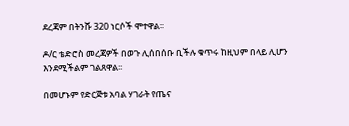ደረጃም በትንሹ 320 ነርሶች ሞተዋል፡፡

ዶ/ር ቴድሮስ መረጃዎች በወጉ ሊሰበሰቡ ቢችሉ ቁጥሩ ከዚህም በላይ ሊሆን እንደሚችልም ገልጸዋል፡፡

በመሆኑም የድርጅቱ አባል ሃገራት የጤና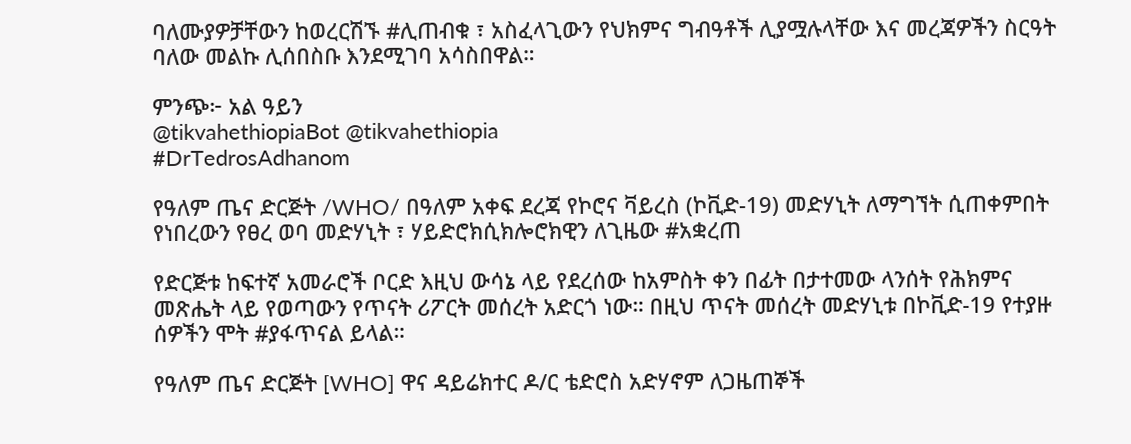ባለሙያዎቻቸውን ከወረርሽኙ #ሊጠብቁ ፣ አስፈላጊውን የህክምና ግብዓቶች ሊያሟሉላቸው እና መረጃዎችን ስርዓት ባለው መልኩ ሊሰበስቡ እንደሚገባ አሳስበዋል።

ምንጭ፦ አል ዓይን
@tikvahethiopiaBot @tikvahethiopia
#DrTedrosAdhanom

የዓለም ጤና ድርጅት /WHO/ በዓለም አቀፍ ደረጃ የኮሮና ቫይረስ (ኮቪድ-19) መድሃኒት ለማግኘት ሲጠቀምበት የነበረውን የፀረ ወባ መድሃኒት ፣ ሃይድሮክሲክሎሮክዊን ለጊዜው #አቋረጠ

የድርጅቱ ከፍተኛ አመራሮች ቦርድ እዚህ ውሳኔ ላይ የደረሰው ከአምስት ቀን በፊት በታተመው ላንሰት የሕክምና መጽሔት ላይ የወጣውን የጥናት ሪፖርት መሰረት አድርጎ ነው። በዚህ ጥናት መሰረት መድሃኒቱ በኮቪድ-19 የተያዙ ሰዎችን ሞት #ያፋጥናል ይላል።

የዓለም ጤና ድርጅት [WHO] ዋና ዳይሬክተር ዶ/ር ቴድሮስ አድሃኖም ለጋዜጠኞች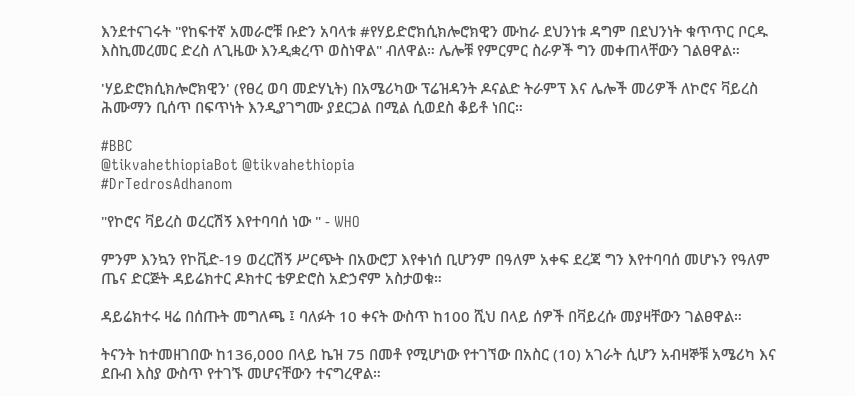እንደተናገሩት "የከፍተኛ አመራሮቹ ቡድን አባላቱ #የሃይድሮክሲክሎሮክዊን ሙከራ ደህንነቱ ዳግም በደህንነት ቁጥጥር ቦርዱ እስኪመረመር ድረስ ለጊዜው እንዲቋረጥ ወስነዋል" ብለዋል። ሌሎቹ የምርምር ስራዎች ግን መቀጠላቸውን ገልፀዋል።

'ሃይድሮክሲክሎሮክዊን' (የፀረ ወባ መድሃኒት) በአሜሪካው ፕሬዝዳንት ዶናልድ ትራምፕ እና ሌሎች መሪዎች ለኮሮና ቫይረስ ሕሙማን ቢሰጥ በፍጥነት እንዲያገግሙ ያደርጋል በሚል ሲወደስ ቆይቶ ነበር።

#BBC
@tikvahethiopiaBot @tikvahethiopia
#DrTedrosAdhanom

"የኮሮና ቫይረስ ወረርሽኝ እየተባባሰ ነው " - WHO

ምንም እንኳን የኮቪድ-19 ወረርሽኝ ሥርጭት በአውሮፓ እየቀነሰ ቢሆንም በዓለም አቀፍ ደረጃ ግን እየተባባሰ መሆኑን የዓለም ጤና ድርጅት ዳይሬክተር ዶክተር ቴዎድሮስ አድኃኖም አስታወቁ።

ዳይሬክተሩ ዛሬ በሰጡት መግለጫ ፤ ባለፉት 10 ቀናት ውስጥ ከ100 ሺህ በላይ ሰዎች በቫይረሱ መያዛቸውን ገልፀዋል።

ትናንት ከተመዘገበው ከ136,000 በላይ ኬዝ 75 በመቶ የሚሆነው የተገኘው በአስር (10) አገራት ሲሆን አብዛኞቹ አሜሪካ እና ደቡብ እስያ ውስጥ የተገኙ መሆናቸውን ተናግረዋል።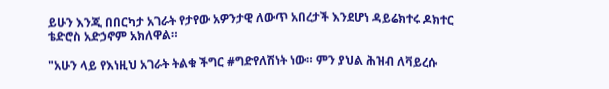ይሁን እንጂ በበርካታ አገራት የታየው አዎንታዊ ለውጥ አበረታች እንደሆነ ዳይሬክተሩ ዶክተር ቴድሮስ አድኃኖም አክለዋል።

"አሁን ላይ የእነዚህ አገራት ትልቁ ችግር #ግድየለሽነት ነው። ምን ያህል ሕዝብ ለቫይረሱ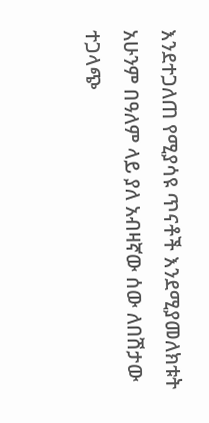እንደተጋለጠ የሚያሳዩ ጥናቶች እንደሚያመለክቱት አሁንም በዓለም ላይ ያለ አብዛኛው ሰው ለበሽታው ተጋላጭ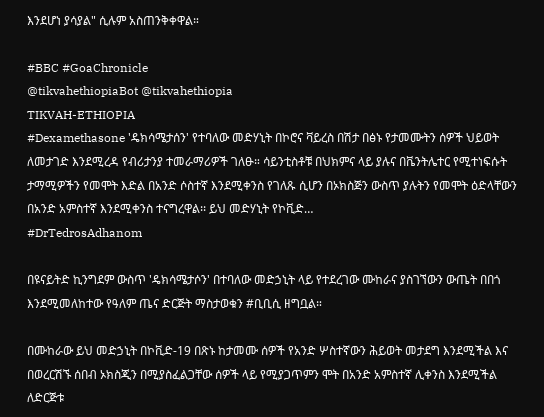እንደሆነ ያሳያል" ሲሉም አስጠንቅቀዋል።

#BBC #GoaChronicle
@tikvahethiopiaBot @tikvahethiopia
TIKVAH-ETHIOPIA
#Dexamethasone 'ዴክሳሜታሰን' የተባለው መድሃኒት በኮሮና ቫይረስ በሽታ በፅኑ የታመሙትን ሰዎች ህይወት ለመታገድ እንደሚረዳ የብሪታንያ ተመራማሪዎች ገለፁ። ሳይንቲስቶቹ በህክምና ላይ ያሉና በቬንትሌተር የሚተነፍሱት ታማሚዎችን የመሞት እድል በአንድ ሶስተኛ እንደሚቀንስ የገለጹ ሲሆን በኦክስጅን ውስጥ ያሉትን የመሞት ዕድላቸውን በአንድ አምስተኛ እንደሚቀንስ ተናግረዋል፡፡ ይህ መድሃኒት የኮቪድ…
#DrTedrosAdhanom

በዩናይትድ ኪንግደም ውስጥ 'ዴክሳሜታሶን' በተባለው መድኃኒት ላይ የተደረገው ሙከራና ያስገኘውን ውጤት በበጎ እንደሚመለከተው የዓለም ጤና ድርጅት ማስታወቁን #ቢቢሲ ዘግቧል።

በሙከራው ይህ መድኃኒት በኮቪድ-19 በጽኑ ከታመሙ ሰዎች የአንድ ሦስተኛውን ሕይወት መታደግ እንደሚችል እና በወረርሽኙ ሰበብ ኦክስጂን በሚያስፈልጋቸው ሰዎች ላይ የሚያጋጥምን ሞት በአንድ አምስተኛ ሊቀንስ እንደሚችል ለድርጅቱ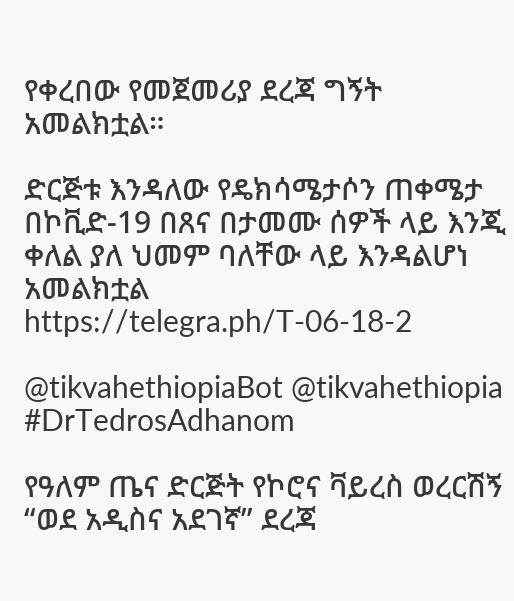የቀረበው የመጀመሪያ ደረጃ ግኝት አመልክቷል።

ድርጅቱ እንዳለው የዴክሳሜታሶን ጠቀሜታ በኮቪድ-19 በጸና በታመሙ ሰዎች ላይ እንጂ ቀለል ያለ ህመም ባለቸው ላይ እንዳልሆነ አመልክቷል https://telegra.ph/T-06-18-2

@tikvahethiopiaBot @tikvahethiopia
#DrTedrosAdhanom

የዓለም ጤና ድርጅት የኮሮና ቫይረስ ወረርሽኝ “ወደ አዲስና አደገኛ” ደረጃ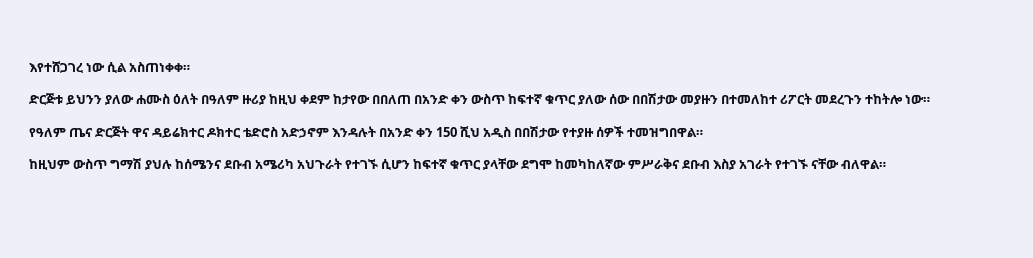እየተሸጋገረ ነው ሲል አስጠነቀቀ።

ድርጅቱ ይህንን ያለው ሐሙስ ዕለት በዓለም ዙሪያ ከዚህ ቀደም ከታየው በበለጠ በአንድ ቀን ውስጥ ከፍተኛ ቁጥር ያለው ሰው በበሽታው መያዙን በተመለከተ ሪፖርት መደረጉን ተከትሎ ነው።

የዓለም ጤና ድርጅት ዋና ዳይሬክተር ዶክተር ቴድሮስ አድኃኖም እንዳሉት በአንድ ቀን 150 ሺህ አዲስ በበሽታው የተያዙ ሰዎች ተመዝግበዋል።

ከዚህም ውስጥ ግማሽ ያህሉ ከሰሜንና ደቡብ አሜሪካ አህጉራት የተገኙ ሲሆን ከፍተኛ ቁጥር ያላቸው ደግሞ ከመካከለኛው ምሥራቅና ደቡብ እስያ አገራት የተገኙ ናቸው ብለዋል።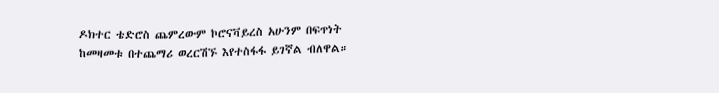ዶክተር ቴድሮስ ጨምረውም ኮሮናቫይረስ አሁንም በፍጥነት ከመዛመቱ በተጨማሪ ወረርሽኙ እየተስፋፋ ይገኛል ብለዋል።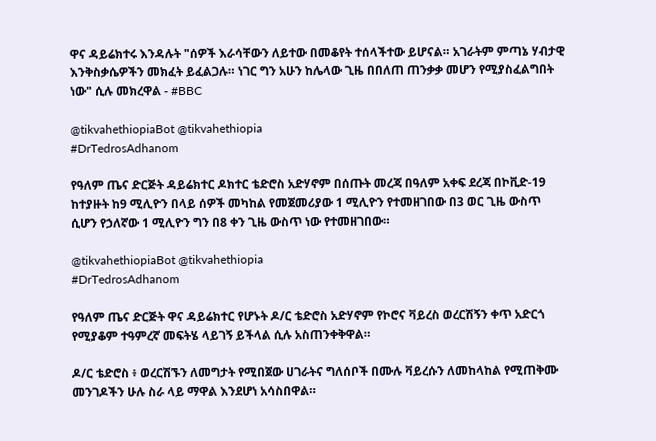ዋና ዳይሬክተሩ እንዳሉት "ሰዎች እራሳቸውን ለይተው በመቆየት ተሰላችተው ይሆናል። አገራትም ምጣኔ ሃብታዊ እንቅስቃሴዎችን መክፈት ይፈልጋሉ። ነገር ግን አሁን ከሌላው ጊዜ በበለጠ ጠንቃቃ መሆን የሚያስፈልግበት ነው" ሲሉ መክረዋል - #BBC

@tikvahethiopiaBot @tikvahethiopia
#DrTedrosAdhanom

የዓለም ጤና ድርጅት ዳይሬክተር ዶክተር ቴድሮስ አድሃኖም በሰጡት መረጃ በዓለም አቀፍ ደረጃ በኮቪድ-19 ከተያዙት ከ9 ሚሊዮን በላይ ሰዎች መካከል የመጀመሪያው 1 ሚሊዮን የተመዘገበው በ3 ወር ጊዜ ውስጥ ሲሆን የኃለኛው 1 ሚሊዮን ግን በ8 ቀን ጊዜ ውስጥ ነው የተመዘገበው።

@tikvahethiopiaBot @tikvahethiopia
#DrTedrosAdhanom

የዓለም ጤና ድርጅት ዋና ዳይሬክተር የሆኑት ዶ/ር ቴድሮስ አድሃኖም የኮሮና ቫይረስ ወረርሽኝን ቀጥ አድርጎ የሚያቆም ተዓምረኛ መፍትሄ ላይገኝ ይችላል ሲሉ አስጠንቀቅዋል።

ዶ/ር ቴድሮስ ፥ ወረርሽኙን ለመግታት የሚበጀው ሀገራትና ግለሰቦች በሙሉ ቫይረሱን ለመከላከል የሚጠቅሙ መንገዶችን ሁሉ ስራ ላይ ማዋል እንደሆነ አሳስበዋል።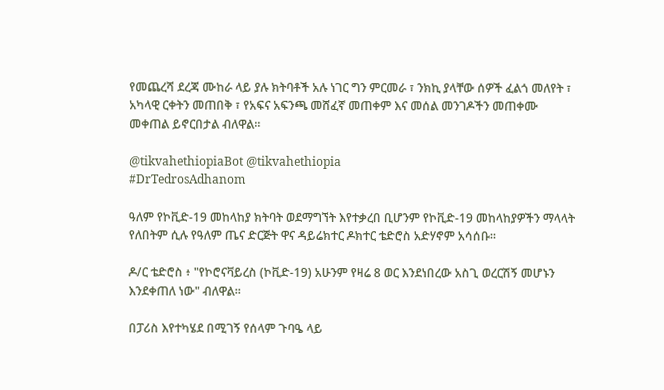የመጨረሻ ደረጃ ሙከራ ላይ ያሉ ክትባቶች አሉ ነገር ግን ምርመራ ፣ ንክኪ ያላቸው ሰዎች ፈልጎ መለየት ፣ አካላዊ ርቀትን መጠበቅ ፣ የአፍና አፍንጫ መሸፈኛ መጠቀም እና መሰል መንገዶችን መጠቀሙ መቀጠል ይኖርበታል ብለዋል።

@tikvahethiopiaBot @tikvahethiopia
#DrTedrosAdhanom

ዓለም የኮቪድ-19 መከላከያ ክትባት ወደማግኘት እየተቃረበ ቢሆንም የኮቪድ-19 መከላከያዎችን ማላላት የለበትም ሲሉ የዓለም ጤና ድርጅት ዋና ዳይሬክተር ዶክተር ቴድሮስ አድሃኖም አሳሰቡ።

ዶ/ር ቴድሮስ ፥ "የኮሮናቫይረስ (ኮቪድ-19) አሁንም የዛሬ 8 ወር እንደነበረው አስጊ ወረርሽኝ መሆኑን እንደቀጠለ ነው" ብለዋል።

በፓሪስ እየተካሄደ በሚገኝ የሰላም ጉባዔ ላይ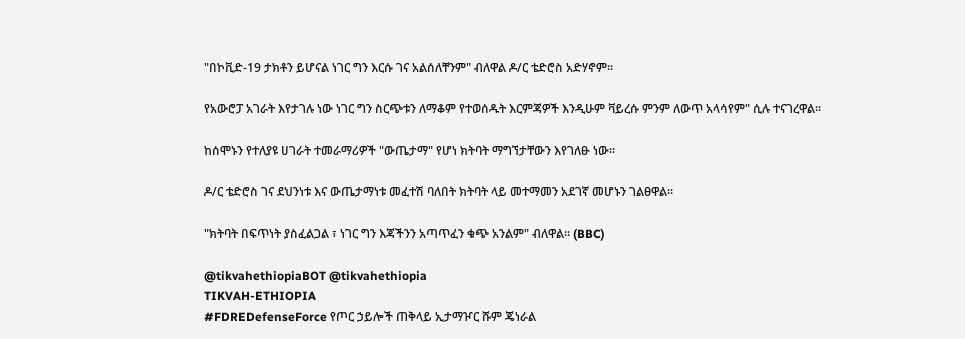"በኮቪድ-19 ታክቶን ይሆናል ነገር ግን እርሱ ገና አልሰለቸንም" ብለዋል ዶ/ር ቴድሮስ አድሃኖም።

የአውሮፓ አገራት እየታገሉ ነው ነገር ግን ስርጭቱን ለማቆም የተወሰዱት እርምጃዎች እንዲሁም ቫይረሱ ምንም ለውጥ አላሳየም" ሲሉ ተናገረዋል።

ከሰሞኑን የተለያዩ ሀገራት ተመራማሪዎች "ውጤታማ" የሆነ ክትባት ማግኘታቸውን እየገለፁ ነው።

ዶ/ር ቴድሮስ ገና ደህንነቱ እና ውጤታማነቱ መፈተሽ ባለበት ክትባት ላይ መተማመን አደገኛ መሆኑን ገልፀዋል።

"ክትባት በፍጥነት ያስፈልጋል ፣ ነገር ግን እጃችንን አጣጥፈን ቁጭ አንልም" ብለዋል። (BBC)

@tikvahethiopiaBOT @tikvahethiopia
TIKVAH-ETHIOPIA
#FDREDefenseForce የጦር ኃይሎች ጠቅላይ ኢታማዦር ሹም ጄነራል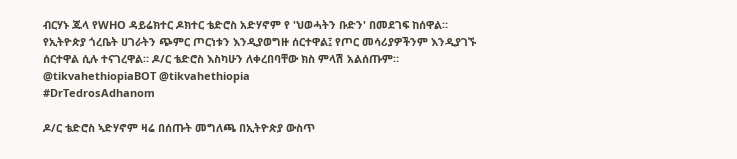ብርሃኑ ጁላ የWHO ዳይሬክተር ዶክተር ቴድሮስ አድሃኖም የ 'ህወሓትን ቡድን' በመደገፍ ከሰዋል። የኢትዮጵያ ጎረቤት ሀገራትን ጭምር ጦርነቱን እንዲያወግዙ ሰርተዋል፤ የጦር መሳሪያዎችንም እንዲያገኙ ሰርተዋል ሲሉ ተናገረዋል። ዶ/ር ቴድሮስ እስካሁን ለቀረበባቸው ክስ ምላሽ አልሰጡም። @tikvahethiopiaBOT @tikvahethiopia
#DrTedrosAdhanom

ዶ/ር ቴድሮስ ኣድሃኖም ዛሬ በሰጡት መግለጫ በኢትዮጵያ ውስጥ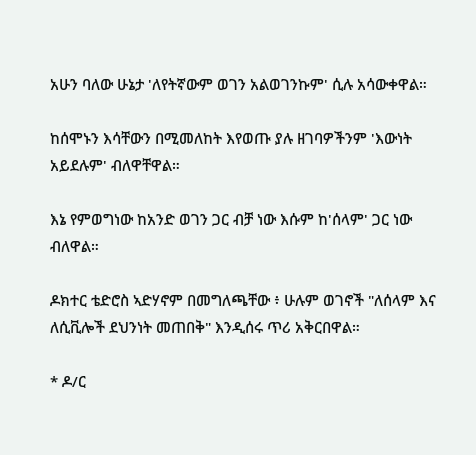አሁን ባለው ሁኔታ 'ለየትኛውም ወገን አልወገንኩም' ሲሉ አሳውቀዋል።

ከሰሞኑን እሳቸውን በሚመለከት እየወጡ ያሉ ዘገባዎችንም 'እውነት አይደሉም' ብለዋቸዋል።

እኔ የምወግነው ከአንድ ወገን ጋር ብቻ ነው እሱም ከ'ሰላም' ጋር ነው ብለዋል።

ዶክተር ቴድሮስ ኣድሃኖም በመግለጫቸው ፥ ሁሉም ወገኖች "ለሰላም እና ለሲቪሎች ደህንነት መጠበቅ" እንዲሰሩ ጥሪ አቅርበዋል።

* ዶ/ር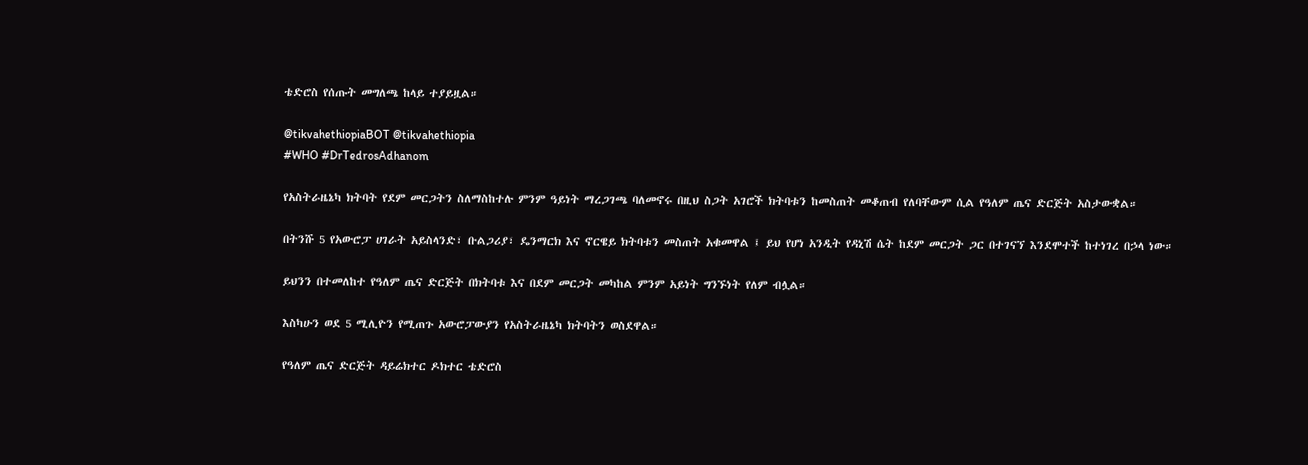ቴድሮስ የሰጡት መግለጫ ከላይ ተያይዟል።

@tikvahethiopiaBOT @tikvahethiopia
#WHO #DrTedrosAdhanom

የአስትራዜኔካ ክትባት የደም መርጋትን ስለማስከተሉ ምንም ዓይነት ማረጋገጫ ባለመኖሩ በዚህ ስጋት አገሮች ክትባቱን ከመስጠት መቆጠብ የለባቸውም ሲል የዓለም ጤና ድርጅት አስታውቋል።

በትንሹ 5 የአውሮፓ ሀገራት አይስላንድ፣ ቡልጋሪያ፣ ዴንማርክ እና ኖርዌይ ክትባቱን መስጠት አቁመዋል ፤ ይህ የሆነ አንዲት የዳኒሽ ሴት ከደም መርጋት ጋር በተገናኘ እንደሞተች ከተነገረ በኃላ ነው።

ይህንን በተመለከተ የዓለም ጤና ድርጅት በክትባቱ እና በደም መርጋት መካከል ምንም አይነት ግንኙነት የለም ብሏል።

እስካሁን ወደ 5 ሚሊዮን የሚጠጉ አውሮፓውያን የአስትራዜኔካ ክትባትን ወስደዋል።

የዓለም ጤና ድርጅት ዳይሬክተር ዶክተር ቴድሮስ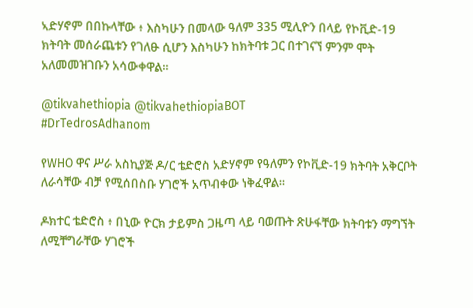ኣድሃኖም በበኩላቸው ፥ እስካሁን በመላው ዓለም 335 ሚሊዮን በላይ የኮቪድ-19 ክትባት መሰራጨቱን የገለፁ ሲሆን እስካሁን ከክትባቱ ጋር በተገናኘ ምንም ሞት አለመመዝገቡን አሳውቀዋል።

@tikvahethiopia @tikvahethiopiaBOT
#DrTedrosAdhanom

የWHO ዋና ሥራ አስኪያጅ ዶ/ር ቴድሮስ አድሃኖም የዓለምን የኮቪድ-19 ክትባት አቅርቦት ለራሳቸው ብቻ የሚሰበስቡ ሃገሮች አጥብቀው ነቅፈዋል።

ዶክተር ቴድሮስ ፥ በኒው ዮርክ ታይምስ ጋዜጣ ላይ ባወጡት ጽሁፋቸው ክትባቱን ማግኘት ለሚቸግራቸው ሃገሮች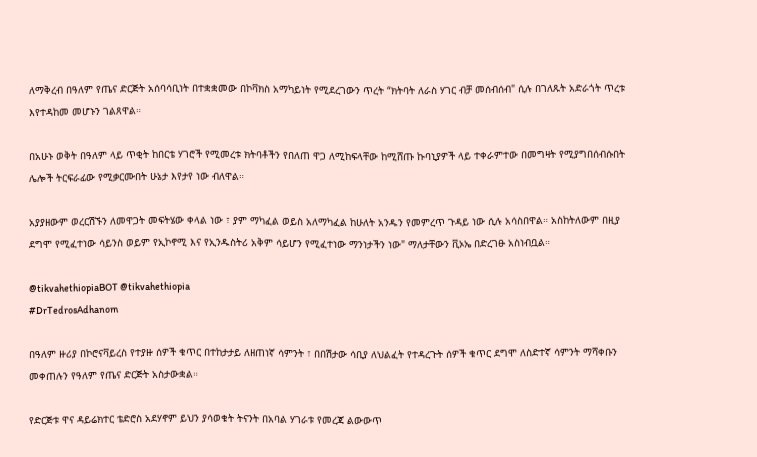ለማቅረብ በዓለም የጤና ድርጅት አሰባሳቢነት በተቋቋመው በኮቫክስ አማካይነት የሚደረገውን ጥረት “ክትባት ለራስ ሃገር ብቻ መሰብሰብ" ሲሉ በገለጹት አድራጎት ጥረቱ እየተዳከመ መሆኑን ገልጸዋል።

በአሁኑ ወቅት በዓለም ላይ ጥቂት ከበርቴ ሃገሮች የሚመረቱ ክትባቶችን የበለጠ ዋጋ ለሚከፍላቸው ከሚሸጡ ኩባኒያዎች ላይ ተቀራምተው በመግዛት የሚያግበሰብሱበት ሌሎች ትርፍራፊው የሚቃርሙበት ሁኔታ እየታየ ነው ብለዋል።

አያያዘውም ወረርሽኙን ለመዋጋት መፍትሄው ቀላል ነው ፣ ያም ማካፈል ወይስ አለማካፈል ከሁለት አንዱን የመምረጥ ጉዳይ ነው ሲሉ አሳስበዋል። አስከትለውም በዚያ ደግሞ የሚፈተነው ሳይንስ ወይም የኢኮኖሚ እና የኢንዱስትሪ አቅም ሳይሆን የሚፈተነው ማንነታችን ነው" ማለታቸውን ቪኦኤ በድረገፁ አስነብቧል።

@tikvahethiopiaBOT @tikvahethiopia
#DrTedrosAdhanom

በዓለም ዙሪያ በኮሮናቫይረስ የተያዙ ሰዎች ቁጥር በተከታታይ ለዘጠነኛ ሳምንት ፣ በበሽታው ሳቢያ ለህልፈት የተዳረጉት ሰዎች ቁጥር ደግሞ ለስድተኛ ሳምንት ማሻቀቡን መቀጠሉን የዓለም የጤና ድርጅት አስታውቋል።

የድርጅቱ ዋና ዳይሬክተር ቴድሮስ አደሃኖም ይህን ያሳወቁት ትናንት በአባል ሃገራቱ የመረጃ ልውውጥ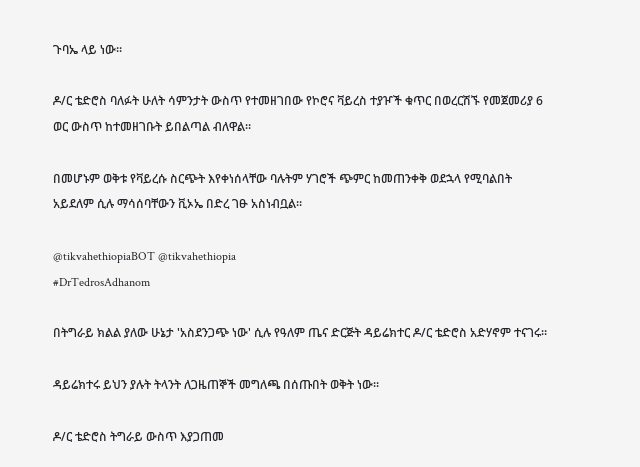ጉባኤ ላይ ነው።

ዶ/ር ቴድሮስ ባለፉት ሁለት ሳምንታት ውስጥ የተመዘገበው የኮሮና ቫይረስ ተያዦች ቁጥር በወረርሽኙ የመጀመሪያ 6 ወር ውስጥ ከተመዘገቡት ይበልጣል ብለዋል።

በመሆኑም ወቅቱ የቫይረሱ ስርጭት እየቀነሰላቸው ባሉትም ሃገሮች ጭምር ከመጠንቀቅ ወደኋላ የሚባልበት አይደለም ሲሉ ማሳሰባቸውን ቪኦኤ በድረ ገፁ አስነብቧል።

@tikvahethiopiaBOT @tikvahethiopia
#DrTedrosAdhanom

በትግራይ ክልል ያለው ሁኔታ 'አስደንጋጭ ነው' ሲሉ የዓለም ጤና ድርጅት ዳይሬክተር ዶ/ር ቴድሮስ አድሃኖም ተናገሩ።

ዳይሬክተሩ ይህን ያሉት ትላንት ለጋዜጠኞች መግለጫ በሰጡበት ወቅት ነው።

ዶ/ር ቴድሮስ ትግራይ ውስጥ እያጋጠመ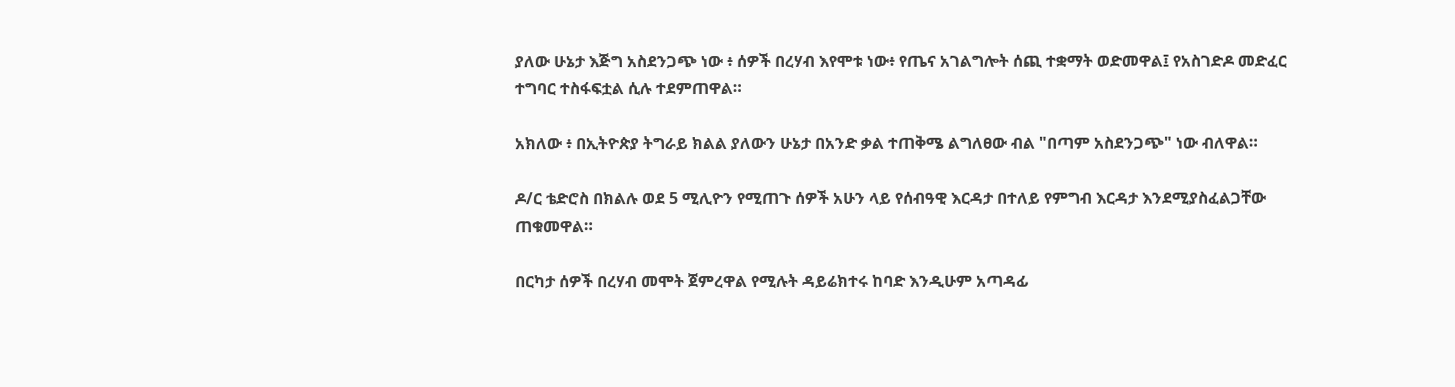ያለው ሁኔታ እጅግ አስደንጋጭ ነው ፥ ሰዎች በረሃብ እየሞቱ ነው፥ የጤና አገልግሎት ሰጪ ተቋማት ወድመዋል፤ የአስገድዶ መድፈር ተግባር ተስፋፍቷል ሲሉ ተደምጠዋል።

አክለው ፥ በኢትዮጵያ ትግራይ ክልል ያለውን ሁኔታ በአንድ ቃል ተጠቅሜ ልግለፀው ብል "በጣም አስደንጋጭ" ነው ብለዋል።

ዶ/ር ቴድሮስ በክልሉ ወደ 5 ሚሊዮን የሚጠጉ ሰዎች አሁን ላይ የሰብዓዊ እርዳታ በተለይ የምግብ እርዳታ እንደሚያስፈልጋቸው ጠቁመዋል።

በርካታ ሰዎች በረሃብ መሞት ጀምረዋል የሚሉት ዳይሬክተሩ ከባድ እንዲሁም አጣዳፊ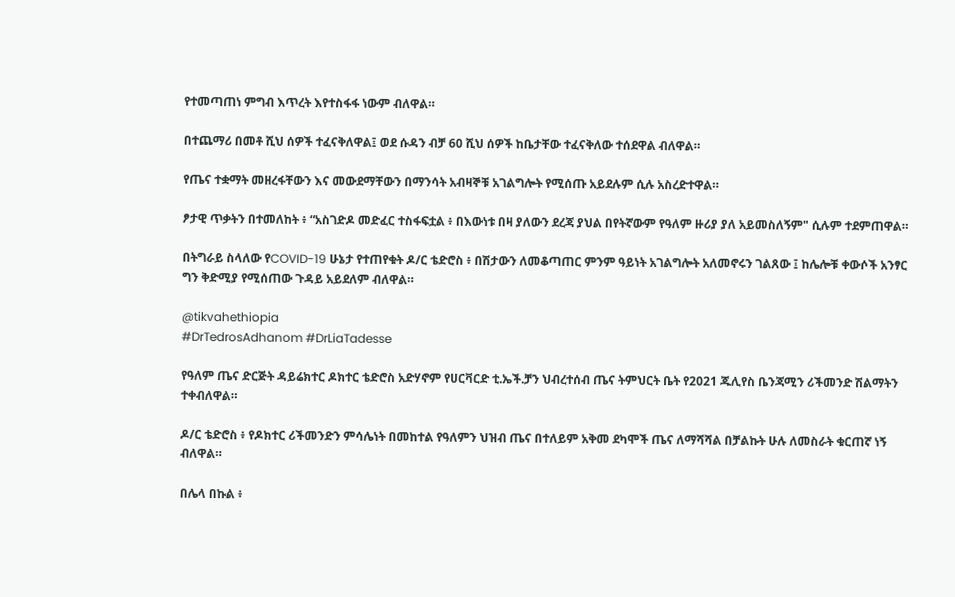የተመጣጠነ ምግብ እጥረት እየተስፋፋ ነውም ብለዋል።

በተጨማሪ በመቶ ሺህ ሰዎች ተፈናቅለዋል፤ ወደ ሱዳን ብቻ 60 ሺህ ሰዎች ከቤታቸው ተፈናቅለው ተሰደዋል ብለዋል።

የጤና ተቋማት መዘረፋቸውን እና መውደማቸውን በማንሳት አብዛኞቹ አገልግሎት የሚሰጡ አይደሉም ሲሉ አስረድተዋል።

ፆታዊ ጥቃትን በተመለከት ፥ “አስገድዶ መድፈር ተስፋፍቷል ፥ በእውነቱ በዛ ያለውን ደረጃ ያህል በየትኛውም የዓለም ዙሪያ ያለ አይመስለኝም" ሲሉም ተደምጠዋል።

በትግራይ ስላለው የCOVID-19 ሁኔታ የተጠየቁት ዶ/ር ቴድሮስ ፥ በሽታውን ለመቆጣጠር ምንም ዓይነት አገልግሎት አለመኖሩን ገልጸው ፤ ከሌሎቹ ቀውሶች አንፃር ግን ቅድሚያ የሚሰጠው ጉዳይ አይደለም ብለዋል።

@tikvahethiopia
#DrTedrosAdhanom #DrLiaTadesse

የዓለም ጤና ድርጅት ዳይሬክተር ዶክተር ቴድሮስ አድሃኖም የሀርቫርድ ቲ.ኤች.ቻን ህብረተሰብ ጤና ትምህርት ቤት የ2021 ጁሊየስ ቤንጃሚን ሪችመንድ ሽልማትን ተቀብለዋል።

ዶ/ር ቴድሮስ ፥ የዶክተር ሪችመንድን ምሳሌነት በመከተል የዓለምን ህዝብ ጤና በተለይም አቅመ ደካሞች ጤና ለማሻሻል በቻልኩት ሁሉ ለመስራት ቁርጠኛ ነኝ ብለዋል።

በሌላ በኩል ፥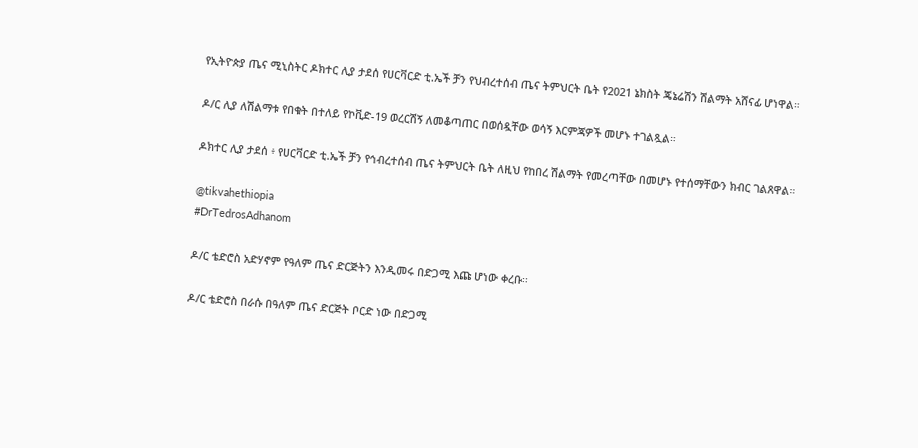የኢትዮጵያ ጤና ሚኒስትር ዶክተር ሊያ ታደሰ የሀርቫርድ ቲ.ኤች ቻን የህብረተሰብ ጤና ትምህርት ቤት የ2021 ኔክስት ጄኔሬሽን ሽልማት አሸናፊ ሆነዋል።

ዶ/ር ሊያ ለሽልማቱ የበቁት በተለይ የኮቪድ-19 ወረርሽኝ ለመቆጣጠር በወሰዷቸው ወሳኝ እርምጃዎች መሆኑ ተገልጿል።

ዶክተር ሊያ ታደሰ ፥ የሀርቫርድ ቲ.ኤች ቻን የኅብረተሰብ ጤና ትምህርት ቤት ለዚህ የከበረ ሽልማት የመረጣቸው በመሆኑ የተሰማቸውን ክብር ገልጸዋል።

@tikvahethiopia
#DrTedrosAdhanom

ዶ/ር ቴድሮስ አድሃኖም የዓለም ጤና ድርጅትን እንዲመሩ በድጋሚ እጩ ሆነው ቀረቡ፡፡

ዶ/ር ቴድሮስ በራሱ በዓለም ጤና ድርጅት ቦርድ ነው በድጋሚ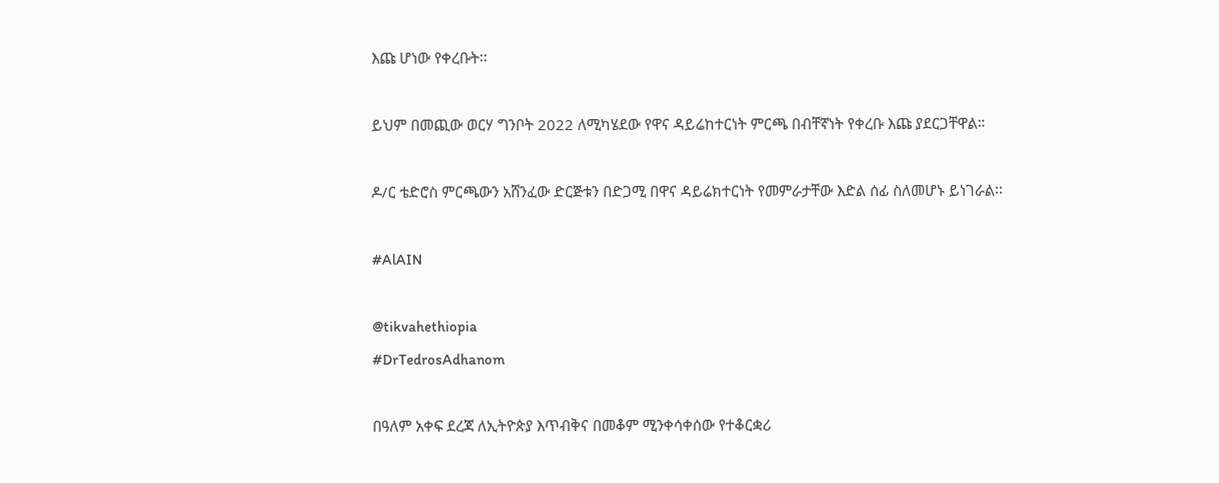እጩ ሆነው የቀረቡት፡፡

ይህም በመጪው ወርሃ ግንቦት 2022 ለሚካሄደው የዋና ዳይሬከተርነት ምርጫ በብቸኛነት የቀረቡ እጩ ያደርጋቸዋል።

ዶ/ር ቴድሮስ ምርጫውን አሸንፈው ድርጅቱን በድጋሚ በዋና ዳይሬክተርነት የመምራታቸው እድል ሰፊ ስለመሆኑ ይነገራል፡፡

#AlAIN

@tikvahethiopia
#DrTedrosAdhanom

በዓለም አቀፍ ደረጃ ለኢትዮጵያ እጥብቅና በመቆም ሚንቀሳቀሰው የተቆርቋሪ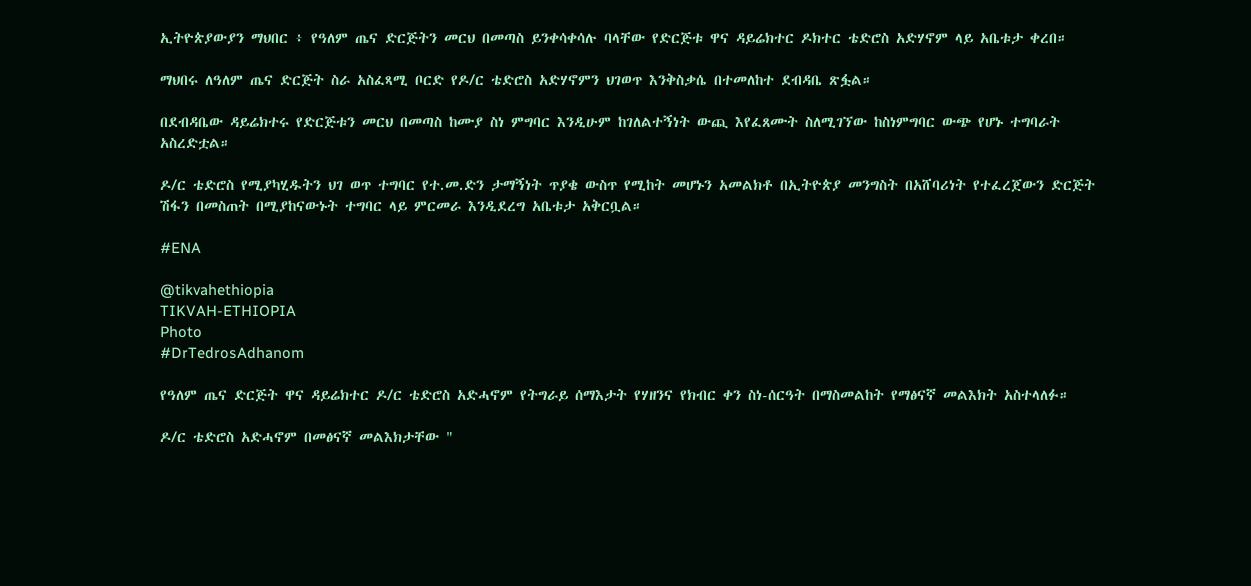ኢትዮጵያውያን ማህበር ፥ የዓለም ጤና ድርጅትን መርህ በመጣስ ይንቀሳቀሳሉ ባላቸው የድርጅቱ ዋና ዳይሬክተር ዶክተር ቴድሮስ አድሃኖም ላይ አቤቱታ ቀረበ።

ማህበሩ ለዓለም ጤና ድርጅት ስራ አስፈጻሚ ቦርድ የዶ/ር ቴድሮስ አድሃኖምን ህገወጥ እንቅስቃሴ በተመለከተ ደብዳቤ ጽፏል።

በደብዳቤው ዳይሬክተሩ የድርጅቱን መርህ በመጣስ ከሙያ ስነ ምግባር እንዲሁም ከገለልተኝነት ውጪ እየፈጸሙት ስለሚገኘው ከስነምግባር ውጭ የሆኑ ተግባራት አስረድቷል።

ዶ/ር ቴድሮስ የሚያካሂዱትን ህገ ወጥ ተግባር የተ.መ.ድን ታማኝነት ጥያቄ ውስጥ የሚከት መሆኑን አመልክቶ በኢትዮጵያ መንግስት በአሸባሪነት የተፈረጀውን ድርጅት ሽፋን በመስጠት በሚያከናውኑት ተግባር ላይ ምርመራ እንዲደረግ አቤቱታ አቅርቧል።

#ENA

@tikvahethiopia
TIKVAH-ETHIOPIA
Photo
#DrTedrosAdhanom

የዓለም ጤና ድርጅት ዋና ዳይሬክተር ዶ/ር ቴድሮስ አድሓኖም የትግራይ ሰማእታት የሃዘንና የክብር ቀን ስነ-ሰርዓት በማስመልከት የማፅናኛ መልእክት አስተላለፉ።

ዶ/ር ቴድሮስ አድሓኖም በመፅናኛ መልእክታቸው "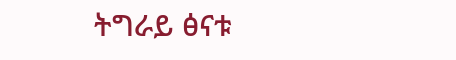ትግራይ ፅናቱ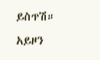ይስጥሽ። አይዞን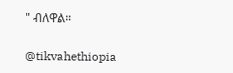" ብለዋል።

@tikvahethiopia